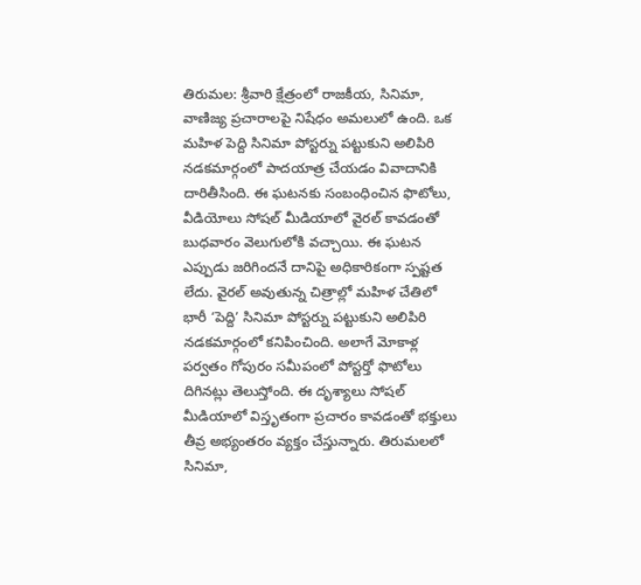తిరుమల: శ్రీవారి క్షేత్రంలో రాజకీయ, సినిమా, వాణిజ్య ప్రచారాలపై నిషేధం అమలులో ఉంది. ఒక మహిళ పెద్ది సినిమా పోస్టర్ను పట్టుకుని అలిపిరి నడకమార్గంలో పాదయాత్ర చేయడం వివాదానికి దారితీసింది. ఈ ఘటనకు సంబంధించిన ఫొటోలు, వీడియోలు సోషల్ మీడియాలో వైరల్ కావడంతో బుధవారం వెలుగులోకి వచ్చాయి. ఈ ఘటన ఎప్పుడు జరిగిందనే దానిపై అధికారికంగా స్పష్టత లేదు. వైరల్ అవుతున్న చిత్రాల్లో మహిళ చేతిలో భారీ ‘పెద్ది’ సినిమా పోస్టర్ను పట్టుకుని అలిపిరి నడకమార్గంలో కనిపించింది. అలాగే మోకాళ్ల పర్వతం గోపురం సమీపంలో పోస్టర్తో ఫొటోలు దిగినట్లు తెలుస్తోంది. ఈ దృశ్యాలు సోషల్ మీడియాలో విస్తృతంగా ప్రచారం కావడంతో భక్తులు తీవ్ర అభ్యంతరం వ్యక్తం చేస్తున్నారు. తిరుమలలో సినిమా,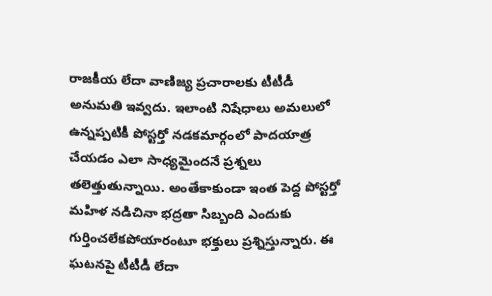రాజకీయ లేదా వాణిజ్య ప్రచారాలకు టీటీడీ అనుమతి ఇవ్వదు. ఇలాంటి నిషేధాలు అమలులో ఉన్నప్పటికీ పోస్టర్తో నడకమార్గంలో పాదయాత్ర చేయడం ఎలా సాధ్యమైందనే ప్రశ్నలు తలెత్తుతున్నాయి. అంతేకాకుండా ఇంత పెద్ద పోస్టర్తో మహిళ నడిచినా భద్రతా సిబ్బంది ఎందుకు గుర్తించలేకపోయారంటూ భక్తులు ప్రశ్నిస్తున్నారు. ఈ ఘటనపై టీటీడీ లేదా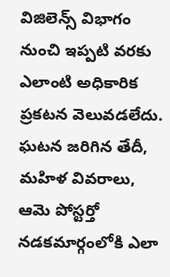విజిలెన్స్ విభాగం నుంచి ఇప్పటి వరకు ఎలాంటి అధికారిక ప్రకటన వెలువడలేదు. ఘటన జరిగిన తేదీ, మహిళ వివరాలు, ఆమె పోస్టర్తో నడకమార్గంలోకి ఎలా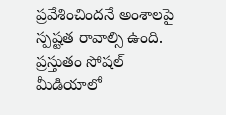ప్రవేశించిందనే అంశాలపై స్పష్టత రావాల్సి ఉంది. ప్రస్తుతం సోషల్ మీడియాలో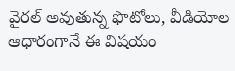వైరల్ అవుతున్న ఫొటోలు, వీడియోల ఆధారంగానే ఈ విషయం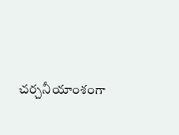చర్చనీయాంశంగా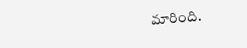మారింది.